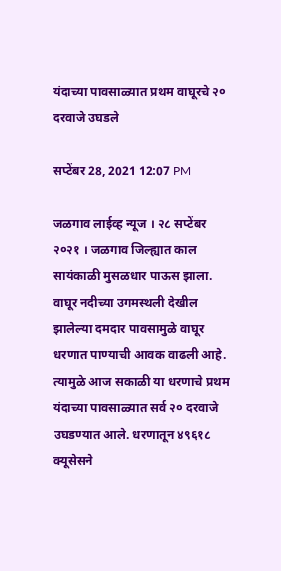यंदाच्या पावसाळ्यात प्रथम वाघूरचे २० दरवाजे उघडले

सप्टेंबर 28, 2021 12:07 PM

जळगाव लाईव्ह न्यूज । २८ सप्टेंबर २०२१ । जळगाव जिल्ह्यात काल सायंकाळी मुसळधार पाऊस झाला. वाघूर नदीच्या उगमस्थली देखील झालेल्या दमदार पावसामुळे वाघूर धरणात पाण्याची आवक वाढली आहे. त्यामुळे आज सकाळी या धरणाचे प्रथम यंदाच्या पावसाळ्यात सर्व २० दरवाजे उघडण्यात आले. धरणातून ४९६१८ क्यूसेसने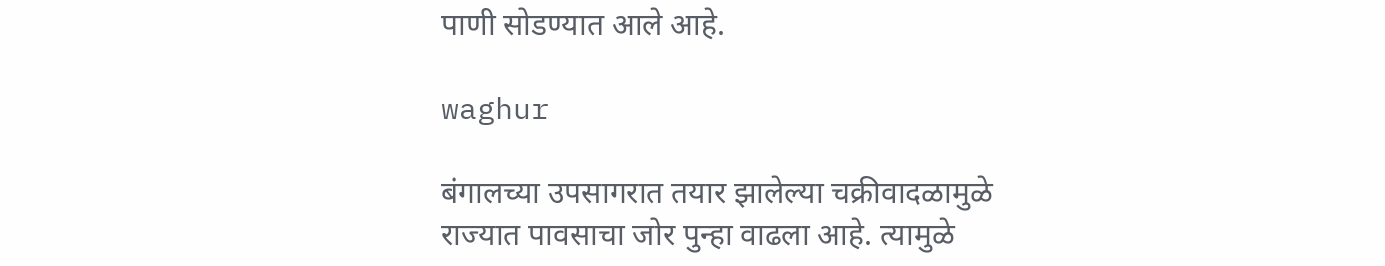पाणी सोडण्यात आले आहे.

waghur

बंगालच्या उपसागरात तयार झालेल्या चक्रीवादळामुळे राज्यात पावसाचा जोर पुन्हा वाढला आहे. त्यामुळे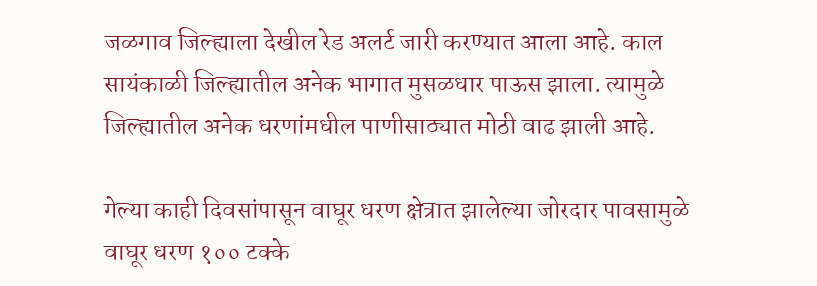जळगाव जिल्ह्याला देखील रेड अलर्ट जारी करण्यात आला आहे. काल सायंकाळी जिल्ह्यातील अनेक भागात मुसळधार पाऊस झाला. त्यामुळे जिल्ह्यातील अनेक धरणांमधील पाणीसाठ्यात मोठी वाढ झाली आहे.

गेल्या काही दिवसांपासून वाघूर धरण क्षेत्रात झालेल्या जोरदार पावसामुळे वाघूर धरण १०० टक्के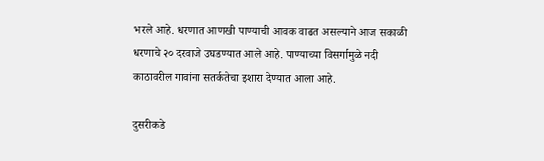भरले आहे. धरणात आणखी पाण्याची आवक वाढत असल्याने आज सकाळी धरणाचे २० दरवाजे उघडण्यात आले आहे. पाण्याच्या विसर्गामुळे नदी काठावरील गावांना सतर्कतेचा इशारा देण्यात आला आहे.

दुसरीकडे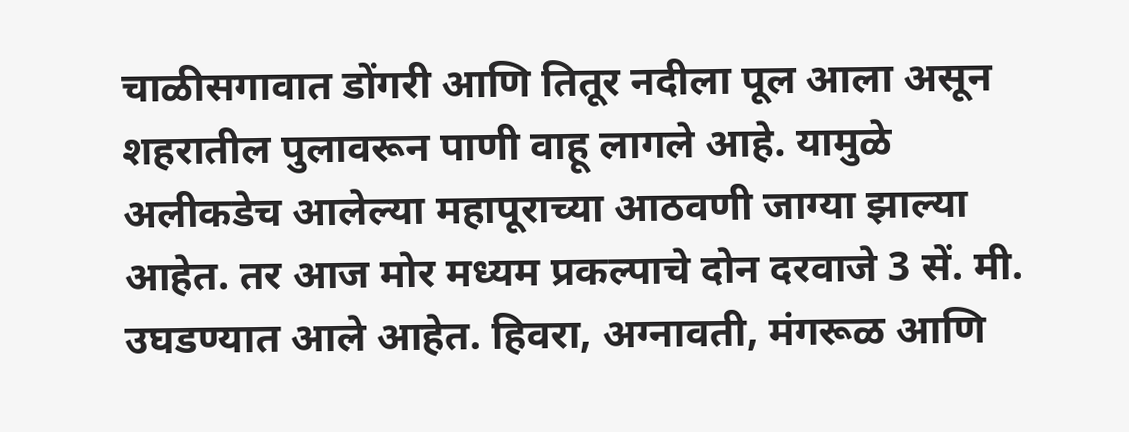चाळीसगावात डोंगरी आणि तितूर नदीला पूल आला असून शहरातील पुलावरून पाणी वाहू लागले आहे. यामुळे अलीकडेच आलेल्या महापूराच्या आठवणी जाग्या झाल्या आहेत. तर आज मोर मध्यम प्रकल्पाचे दोन दरवाजे 3 सें. मी. उघडण्यात आले आहेत. हिवरा, अग्नावती, मंगरूळ आणि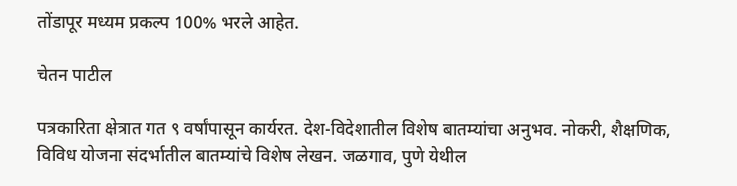तोंडापूर मध्यम प्रकल्प 100% भरले आहेत.

चेतन पाटील

पत्रकारिता क्षेत्रात गत ९ वर्षांपासून कार्यरत. देश-विदेशातील विशेष बातम्यांचा अनुभव. नोकरी, शैक्षणिक, विविध योजना संदर्भातील बातम्यांचे विशेष लेखन. जळगाव, पुणे येथील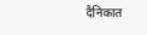दैनिकात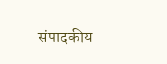संपादकीय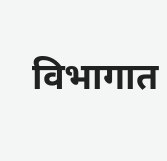विभागात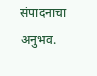संपादनाचा अनुभव.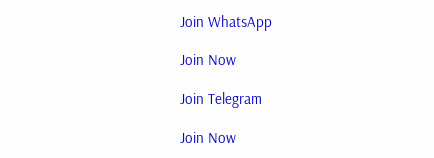Join WhatsApp

Join Now

Join Telegram

Join Now